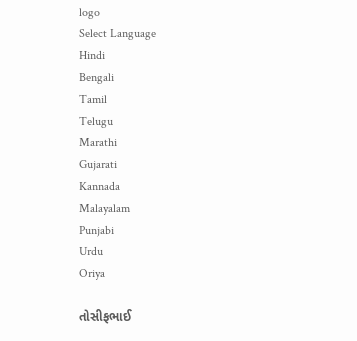logo
Select Language
Hindi
Bengali
Tamil
Telugu
Marathi
Gujarati
Kannada
Malayalam
Punjabi
Urdu
Oriya

તોસીફભાઈ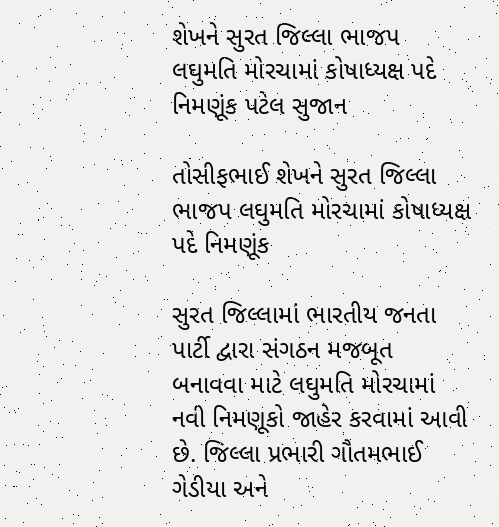શેખને સુરત જિલ્લા ભાજપ લઘુમતિ મોરચામાં કોષાધ્યક્ષ પદે નિમણૂંક પટેલ સુજાન

તોસીફભાઈ શેખને સુરત જિલ્લા ભાજપ લઘુમતિ મોરચામાં કોષાધ્યક્ષ પદે નિમણૂંક

સુરત જિલ્લામાં ભારતીય જનતા પાર્ટી દ્વારા સંગઠન મજબૂત બનાવવા માટે લઘુમતિ મોરચામાં નવી નિમણૂકો જાહેર કરવામાં આવી છે. જિલ્લા પ્રભારી ગૌતમભાઈ ગેડીયા અને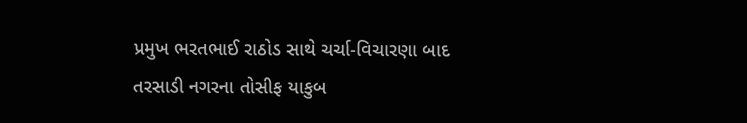પ્રમુખ ભરતભાઈ રાઠોડ સાથે ચર્ચા-વિચારણા બાદ તરસાડી નગરના તોસીફ યાકુબ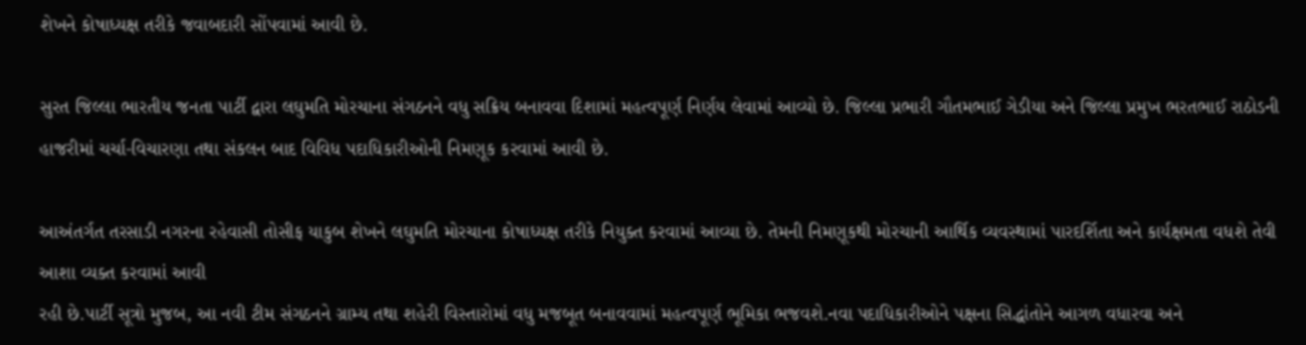શેખને કોષાધ્યક્ષ તરીકે જવાબદારી સોંપવામાં આવી છે.

સુરત જિલ્લા ભારતીય જનતા પાર્ટી દ્વારા લઘુમતિ મોરચાના સંગઠનને વધુ સક્રિય બનાવવા દિશામાં મહત્વપૂર્ણ નિર્ણય લેવામાં આવ્યો છે. જિલ્લા પ્રભારી ગૌતમભાઈ ગેડીયા અને જિલ્લા પ્રમુખ ભરતભાઈ રાઠોડની હાજરીમાં ચર્ચા-વિચારણા તથા સંકલન બાદ વિવિધ પદાધિકારીઓની નિમણૂક કરવામાં આવી છે.

આઅંતર્ગત તરસાડી નગરના રહેવાસી તોસીફ યાકુબ શેખને લઘુમતિ મોરચાના કોષાધ્યક્ષ તરીકે નિયુક્ત કરવામાં આવ્યા છે. તેમની નિમણૂકથી મોરચાની આર્થિક વ્યવસ્થામાં પારદર્શિતા અને કાર્યક્ષમતા વધશે તેવી આશા વ્યક્ત કરવામાં આવી
રહી છે.પાર્ટી સૂત્રો મુજબ, આ નવી ટીમ સંગઠનને ગ્રામ્ય તથા શહેરી વિસ્તારોમાં વધુ મજબૂત બનાવવામાં મહત્વપૂર્ણ ભૂમિકા ભજવશે.નવા પદાધિકારીઓને પક્ષના સિદ્ધાંતોને આગળ વધારવા અને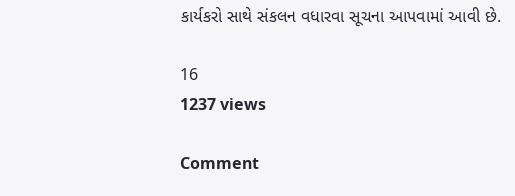કાર્યકરો સાથે સંકલન વધારવા સૂચના આપવામાં આવી છે.

16
1237 views

Comment